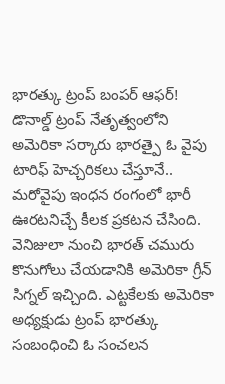భారత్కు ట్రంప్ బంపర్ ఆఫర్!
డొనాల్డ్ ట్రంప్ నేతృత్వంలోని అమెరికా సర్కారు భారత్పై ఓ వైపు టారిఫ్ హెచ్చరికలు చేస్తూనే.. మరోవైపు ఇంధన రంగంలో భారీ ఊరటనిచ్చే కీలక ప్రకటన చేసింది. వెనిజులా నుంచి భారత్ చమురు కొనుగోలు చేయడానికి అమెరికా గ్రీన్ సిగ్నల్ ఇచ్చింది. ఎట్టకేలకు అమెరికా అధ్యక్షుడు ట్రంప్ భారత్కు సంబంధించి ఓ సంచలన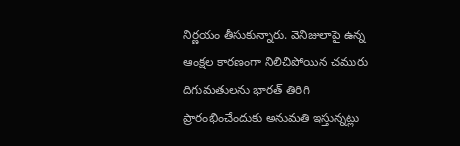నిర్ణయం తీసుకున్నారు. వెనిజులాపై ఉన్న ఆంక్షల కారణంగా నిలిచిపోయిన చమురు దిగుమతులను భారత్ తిరిగి ప్రారంభించేందుకు అనుమతి ఇస్తున్నట్లు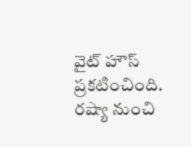వైట్ హౌస్ ప్రకటించింది. రష్యా నుంచి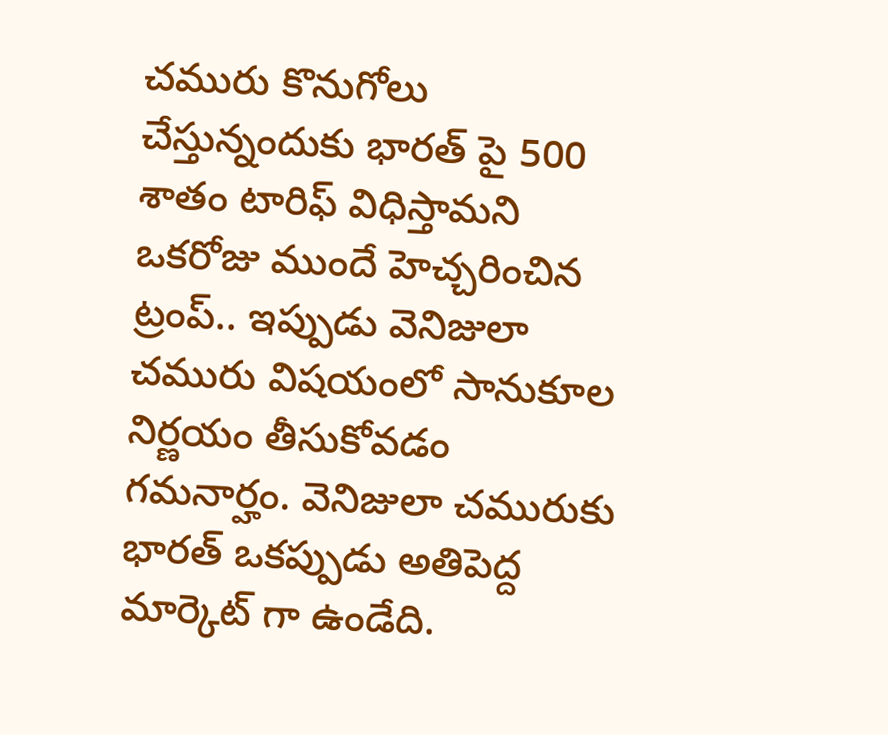చమురు కొనుగోలు చేస్తున్నందుకు భారత్ పై 500 శాతం టారిఫ్ విధిస్తామని ఒకరోజు ముందే హెచ్చరించిన ట్రంప్.. ఇప్పుడు వెనిజులా చమురు విషయంలో సానుకూల నిర్ణయం తీసుకోవడం గమనార్హం. వెనిజులా చమురుకు భారత్ ఒకప్పుడు అతిపెద్ద మార్కెట్ గా ఉండేది.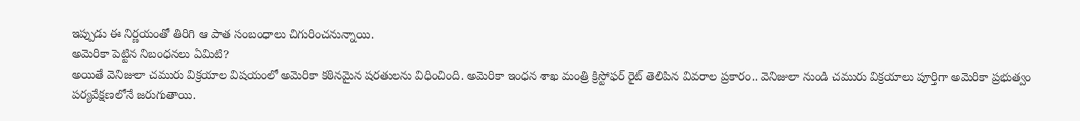ఇప్పుడు ఈ నిర్ణయంతో తిరిగి ఆ పాత సంబంధాలు చిగురించనున్నాయి.
అమెరికా పెట్టిన నిబంధనలు ఏమిటి?
అయితే వెనిజులా చమురు విక్రయాల విషయంలో అమెరికా కఠినమైన షరతులను విధించింది. అమెరికా ఇంధన శాఖ మంత్రి క్రిస్టోఫర్ రైట్ తెలిపిన వివరాల ప్రకారం.. వెనిజులా నుండి చమురు విక్రయాలు పూర్తిగా అమెరికా ప్రభుత్వం పర్యవేక్షణలోనే జరుగుతాయి.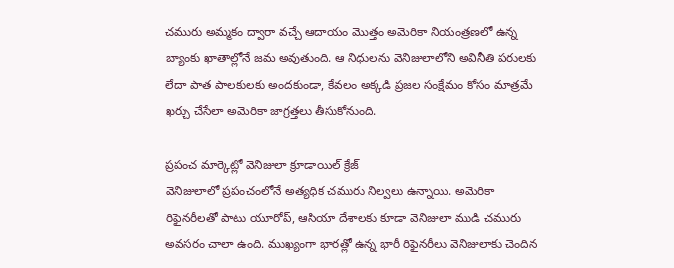చమురు అమ్మకం ద్వారా వచ్చే ఆదాయం మొత్తం అమెరికా నియంత్రణలో ఉన్న బ్యాంకు ఖాతాల్లోనే జమ అవుతుంది. ఆ నిధులను వెనిజులాలోని అవినీతి పరులకు లేదా పాత పాలకులకు అందకుండా, కేవలం అక్కడి ప్రజల సంక్షేమం కోసం మాత్రమే ఖర్చు చేసేలా అమెరికా జాగ్రత్తలు తీసుకోనుంది.

ప్రపంచ మార్కెట్లో వెనిజులా క్రూడాయిల్ క్రేజ్
వెనిజులాలో ప్రపంచంలోనే అత్యధిక చమురు నిల్వలు ఉన్నాయి. అమెరికా రిఫైనరీలతో పాటు యూరోప్, ఆసియా దేశాలకు కూడా వెనిజులా ముడి చమురు అవసరం చాలా ఉంది. ముఖ్యంగా భారత్లో ఉన్న భారీ రిఫైనరీలు వెనిజులాకు చెందిన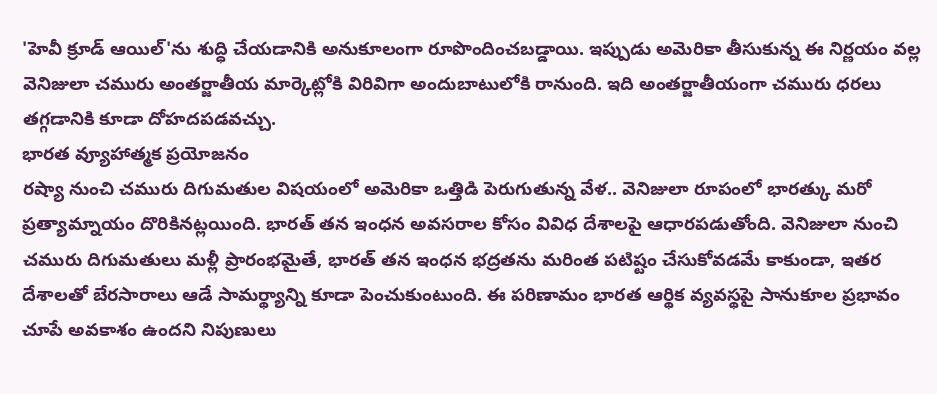'హెవీ క్రూడ్ ఆయిల్'ను శుద్ధి చేయడానికి అనుకూలంగా రూపొందించబడ్డాయి. ఇప్పుడు అమెరికా తీసుకున్న ఈ నిర్ణయం వల్ల వెనిజులా చమురు అంతర్జాతీయ మార్కెట్లోకి విరివిగా అందుబాటులోకి రానుంది. ఇది అంతర్జాతీయంగా చమురు ధరలు తగ్గడానికి కూడా దోహదపడవచ్చు.
భారత వ్యూహాత్మక ప్రయోజనం
రష్యా నుంచి చమురు దిగుమతుల విషయంలో అమెరికా ఒత్తిడి పెరుగుతున్న వేళ.. వెనిజులా రూపంలో భారత్కు మరో ప్రత్యామ్నాయం దొరికినట్లయింది. భారత్ తన ఇంధన అవసరాల కోసం వివిధ దేశాలపై ఆధారపడుతోంది. వెనిజులా నుంచి చమురు దిగుమతులు మళ్లీ ప్రారంభమైతే, భారత్ తన ఇంధన భద్రతను మరింత పటిష్టం చేసుకోవడమే కాకుండా, ఇతర దేశాలతో బేరసారాలు ఆడే సామర్థ్యాన్ని కూడా పెంచుకుంటుంది. ఈ పరిణామం భారత ఆర్థిక వ్యవస్థపై సానుకూల ప్రభావం చూపే అవకాశం ఉందని నిపుణులు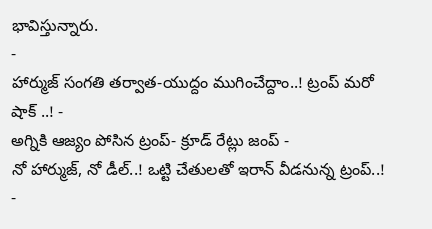భావిస్తున్నారు.
-
హార్ముజ్ సంగతి తర్వాత-యుద్దం ముగించేద్దాం..! ట్రంప్ మరో షాక్ ..! -
అగ్నికి ఆజ్యం పోసిన ట్రంప్- క్రూడ్ రేట్లు జంప్ -
నో హార్ముజ్, నో డీల్..! ఒట్టి చేతులతో ఇరాన్ వీడనున్న ట్రంప్..! -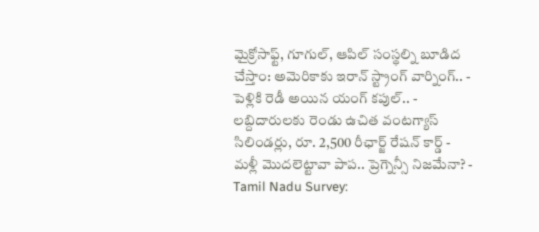మైక్రోసాఫ్ట్, గూగుల్, ఆపిల్ సంస్థల్ని బూడిద చేస్తాం: అమెరికాకు ఇరాన్ స్ట్రాంగ్ వార్నింగ్.. -
పెళ్లికి రెడీ అయిన యంగ్ కపుల్.. -
లబ్దిదారులకు రెండు ఉచిత వంటగ్యాస్ సిలిండర్లు, రూ. 2,500 రీఛార్జ్ రేషన్ కార్డ్ -
మళ్లీ మొదలెట్టావా పాప.. ప్రెగ్నెన్సీ నిజమేనా? -
Tamil Nadu Survey: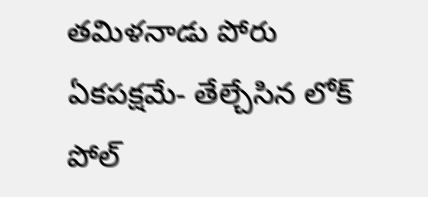తమిళనాడు పోరు ఏకపక్షమే- తేల్చేసిన లోక్ పోల్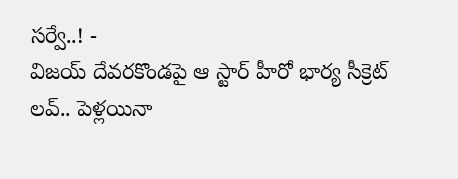సర్వే..! -
విజయ్ దేవరకొండపై ఆ స్టార్ హీరో భార్య సీక్రెట్ లవ్.. పెళ్లయినా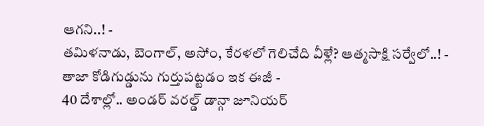ఆగని..! -
తమిళనాడు, బెంగాల్, అసోం, కేరళలో గెలిచేది వీళ్లే? ఆత్మసాక్షి సర్వేలో..! -
తాజా కోడిగుడ్డును గుర్తుపట్టడం ఇక ఈజీ -
40 దేశాల్లో.. అండర్ వరల్డ్ డాన్గా జూనియర్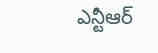ఎన్టీఆర్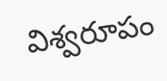విశ్వరూపం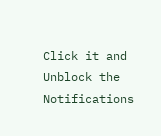Click it and Unblock the Notifications